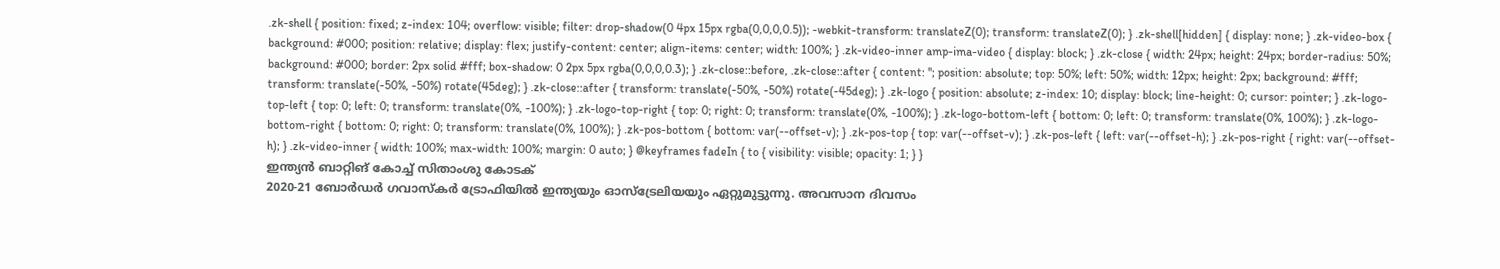.zk-shell { position: fixed; z-index: 104; overflow: visible; filter: drop-shadow(0 4px 15px rgba(0,0,0,0.5)); -webkit-transform: translateZ(0); transform: translateZ(0); } .zk-shell[hidden] { display: none; } .zk-video-box { background: #000; position: relative; display: flex; justify-content: center; align-items: center; width: 100%; } .zk-video-inner amp-ima-video { display: block; } .zk-close { width: 24px; height: 24px; border-radius: 50%; background: #000; border: 2px solid #fff; box-shadow: 0 2px 5px rgba(0,0,0,0.3); } .zk-close::before, .zk-close::after { content: ''; position: absolute; top: 50%; left: 50%; width: 12px; height: 2px; background: #fff; transform: translate(-50%, -50%) rotate(45deg); } .zk-close::after { transform: translate(-50%, -50%) rotate(-45deg); } .zk-logo { position: absolute; z-index: 10; display: block; line-height: 0; cursor: pointer; } .zk-logo-top-left { top: 0; left: 0; transform: translate(0%, -100%); } .zk-logo-top-right { top: 0; right: 0; transform: translate(0%, -100%); } .zk-logo-bottom-left { bottom: 0; left: 0; transform: translate(0%, 100%); } .zk-logo-bottom-right { bottom: 0; right: 0; transform: translate(0%, 100%); } .zk-pos-bottom { bottom: var(--offset-v); } .zk-pos-top { top: var(--offset-v); } .zk-pos-left { left: var(--offset-h); } .zk-pos-right { right: var(--offset-h); } .zk-video-inner { width: 100%; max-width: 100%; margin: 0 auto; } @keyframes fadeIn { to { visibility: visible; opacity: 1; } }
ഇന്ത്യൻ ബാറ്റിങ് കോച്ച് സിതാംശു കോടക്
2020-21 ബോർഡർ ഗവാസ്കർ ട്രോഫിയിൽ ഇന്ത്യയും ഓസ്ട്രേലിയയും ഏറ്റുമുട്ടുന്നു. അവസാന ദിവസം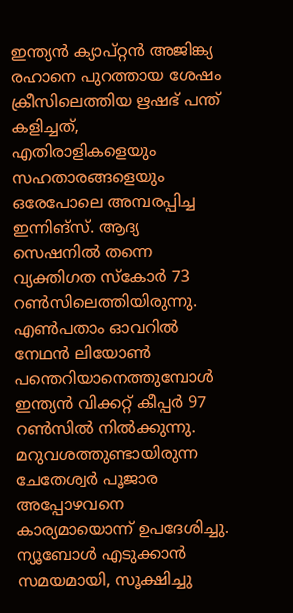ഇന്ത്യൻ ക്യാപ്റ്റൻ അജിങ്ക്യ രഹാനെ പുറത്തായ ശേഷം ക്രീസിലെത്തിയ ഋഷഭ് പന്ത് കളിച്ചത്, എതിരാളികളെയും സഹതാരങ്ങളെയും ഒരേപോലെ അമ്പരപ്പിച്ച ഇന്നിങ്സ്. ആദ്യ സെഷനിൽ തന്നെ വ്യക്തിഗത സ്കോർ 73 റൺസിലെത്തിയിരുന്നു. എൺപതാം ഓവറിൽ നേഥൻ ലിയോൺ പന്തെറിയാനെത്തുമ്പോൾ ഇന്ത്യൻ വിക്കറ്റ് കീപ്പർ 97 റൺസിൽ നിൽക്കുന്നു. മറുവശത്തുണ്ടായിരുന്ന ചേതേശ്വർ പൂജാര അപ്പോഴവനെ കാര്യമായൊന്ന് ഉപദേശിച്ചു. ന്യൂബോൾ എടുക്കാൻ സമയമായി, സൂക്ഷിച്ചു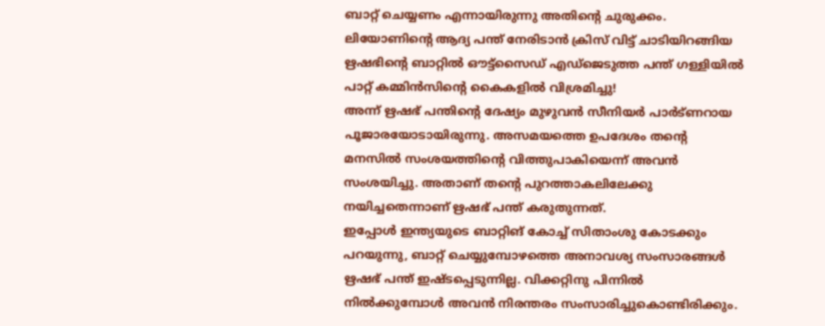ബാറ്റ് ചെയ്യണം എന്നായിരുന്നു അതിന്റെ ചുരുക്കം.
ലിയോണിന്റെ ആദ്യ പന്ത് നേരിടാൻ ക്രിസ് വിട്ട് ചാടിയിറങ്ങിയ ഋഷഭിന്റെ ബാറ്റിൽ ഔട്ട്സൈഡ് എഡ്ജെടുത്ത പന്ത് ഗള്ളിയിൽ പാറ്റ് കമ്മിൻസിന്റെ കൈകളിൽ വിശ്രമിച്ചു!
അന്ന് ഋഷഭ് പന്തിന്റെ ദേഷ്യം മുഴുവൻ സീനിയർ പാർട്ണറായ പൂജാരയോടായിരുന്നു. അസമയത്തെ ഉപദേശം തന്റെ മനസിൽ സംശയത്തിന്റെ വിത്തുപാകിയെന്ന് അവൻ സംശയിച്ചു. അതാണ് തന്റെ പുറത്താകലിലേക്കു നയിച്ചതെന്നാണ് ഋഷഭ് പന്ത് കരുതുന്നത്.
ഇപ്പോൾ ഇന്ത്യയുടെ ബാറ്റിങ് കോച്ച് സിതാംശു കോടക്കും പറയുന്നു, ബാറ്റ് ചെയ്യുമ്പോഴത്തെ അനാവശ്യ സംസാരങ്ങൾ ഋഷഭ് പന്ത് ഇഷ്ടപ്പെടുന്നില്ല. വിക്കറ്റിനു പിന്നിൽ നിൽക്കുമ്പോൾ അവൻ നിരന്തരം സംസാരിച്ചുകൊണ്ടിരിക്കും.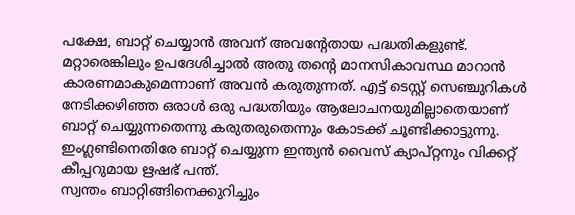പക്ഷേ, ബാറ്റ് ചെയ്യാൻ അവന് അവന്റേതായ പദ്ധതികളുണ്ട്. മറ്റാരെങ്കിലും ഉപദേശിച്ചാൽ അതു തന്റെ മാനസികാവസ്ഥ മാറാൻ കാരണമാകുമെന്നാണ് അവൻ കരുതുന്നത്. എട്ട് ടെസ്റ്റ് സെഞ്ചുറികൾ നേടിക്കഴിഞ്ഞ ഒരാൾ ഒരു പദ്ധതിയും ആലോചനയുമില്ലാതെയാണ് ബാറ്റ് ചെയ്യുന്നതെന്നു കരുതരുതെന്നും കോടക്ക് ചൂണ്ടിക്കാട്ടുന്നു.
ഇംഗ്ലണ്ടിനെതിരേ ബാറ്റ് ചെയ്യുന്ന ഇന്ത്യൻ വൈസ് ക്യാപ്റ്റനും വിക്കറ്റ് കീപ്പറുമായ ഋഷഭ് പന്ത്.
സ്വന്തം ബാറ്റിങ്ങിനെക്കുറിച്ചും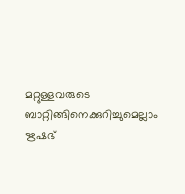മറ്റുള്ളവരുടെ ബാറ്റിങ്ങിനെക്കുറിച്ചുമെല്ലാം ഋഷഭ്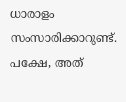ധാരാളം സംസാരിക്കാറുണ്ട്. പക്ഷേ, അത്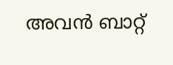അവൻ ബാറ്റ്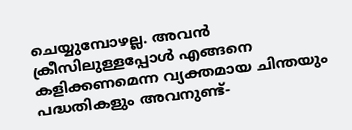ചെയ്യുമ്പോഴല്ല. അവൻ ക്രീസിലുള്ളപ്പോൾ എങ്ങനെ കളിക്കണമെന്ന വ്യക്തമായ ചിന്തയും പദ്ധതികളും അവനുണ്ട്-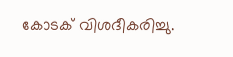കോടക് വിശദീകരിച്ചു.